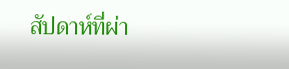สัปดาห์ที่ผ่า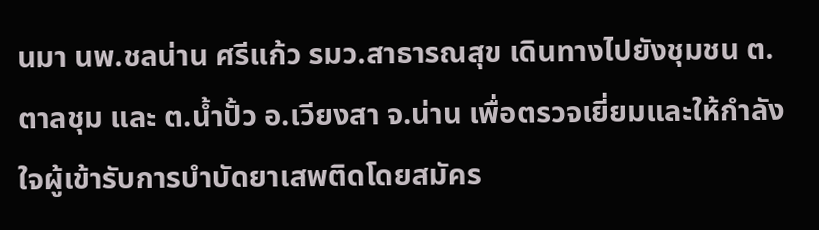นมา นพ.ชลน่าน ศรีแก้ว รมว.สาธารณสุข เดินทางไปยังชุมชน ต.ตาลชุม และ ต.น้ำปั้ว อ.เวียงสา จ.น่าน เพื่อตรวจเยี่ยมและให้กำลังใจผู้เข้ารับการบำบัดยาเสพติดโดยสมัคร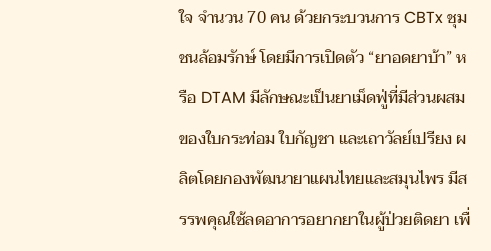ใจ จำนวน 70 คน ด้วยกระบวนการ CBTx ชุมชนล้อมรักษ์ โดยมีการเปิดตัว “ยาอดยาบ้า” หรือ DTAM มีลักษณะเป็นยาเม็ดฟู่ที่มีส่วนผสมของใบกระท่อม ใบกัญชา และเถาวัลย์เปรียง ผลิตโดยกองพัฒนายาแผนไทยและสมุนไพร มีสรรพคุณใช้ลดอาการอยากยาในผู้ป่วยติดยา เพื่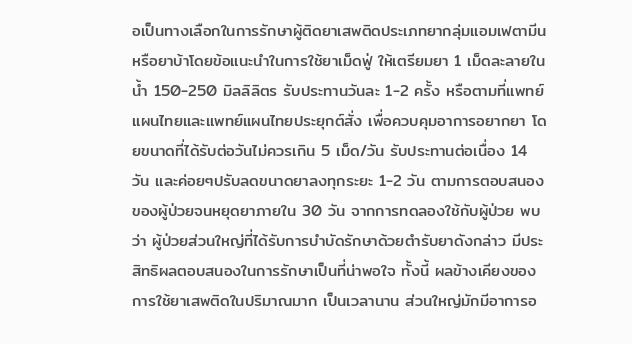อเป็นทางเลือกในการรักษาผู้ติดยาเสพติดประเภทยากลุ่มแอมเฟตามีน หรือยาบ้าโดยข้อแนะนำในการใช้ยาเม็ดฟู่ ให้เตรียมยา 1 เม็ดละลายในน้ำ 150-250 มิลลิลิตร รับประทานวันละ 1-2 ครั้ง หรือตามที่แพทย์แผนไทยและแพทย์แผนไทยประยุกต์สั่ง เพื่อควบคุมอาการอยากยา โดยขนาดที่ได้รับต่อวันไม่ควรเกิน 5 เม็ด/วัน รับประทานต่อเนื่อง 14 วัน และค่อยๆปรับลดขนาดยาลงทุกระยะ 1-2 วัน ตามการตอบสนองของผู้ป่วยจนหยุดยาภายใน 30 วัน จากการทดลองใช้กับผู้ป่วย พบว่า ผู้ป่วยส่วนใหญ่ที่ได้รับการบำบัดรักษาด้วยตำรับยาดังกล่าว มีประสิทธิผลตอบสนองในการรักษาเป็นที่น่าพอใจ ทั้งนี้ ผลข้างเคียงของการใช้ยาเสพติดในปริมาณมาก เป็นเวลานาน ส่วนใหญ่มักมีอาการอ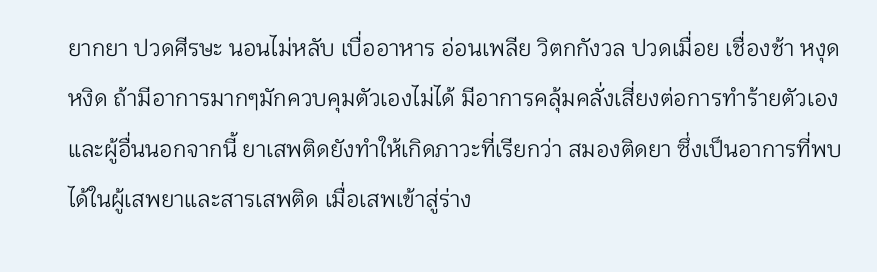ยากยา ปวดศีรษะ นอนไม่หลับ เบื่ออาหาร อ่อนเพลีย วิตกกังวล ปวดเมื่อย เชื่องช้า หงุดหงิด ถ้ามีอาการมากๆมักควบคุมตัวเองไม่ได้ มีอาการคลุ้มคลั่งเสี่ยงต่อการทำร้ายตัวเองและผู้อื่นนอกจากนี้ ยาเสพติดยังทำให้เกิดภาวะที่เรียกว่า สมองติดยา ซึ่งเป็นอาการที่พบได้ในผู้เสพยาและสารเสพติด เมื่อเสพเข้าสู่ร่าง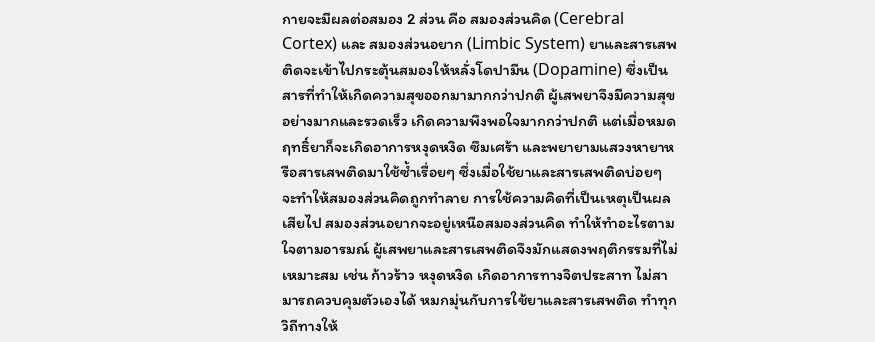กายจะมีผลต่อสมอง 2 ส่วน คือ สมองส่วนคิด (Cerebral Cortex) และ สมองส่วนอยาก (Limbic System) ยาและสารเสพติดจะเข้าไปกระตุ้นสมองให้หลั่งโดปามีน (Dopamine) ซึ่งเป็นสารที่ทำให้เกิดความสุขออกมามากกว่าปกติ ผู้เสพยาจึงมีความสุขอย่างมากและรวดเร็ว เกิดความพึงพอใจมากกว่าปกติ แต่เมื่อหมดฤทธิ์ยาก็จะเกิดอาการหงุดหงิด ซึมเศร้า และพยายามแสวงหายาหรือสารเสพติดมาใช้ซ้ำเรื่อยๆ ซึ่งเมื่อใช้ยาและสารเสพติดบ่อยๆ จะทำให้สมองส่วนคิดถูกทำลาย การใช้ความคิดที่เป็นเหตุเป็นผลเสียไป สมองส่วนอยากจะอยู่เหนือสมองส่วนคิด ทำให้ทำอะไรตามใจตามอารมณ์ ผู้เสพยาและสารเสพติดจึงมักแสดงพฤติกรรมที่ไม่เหมาะสม เช่น ก้าวร้าว หงุดหงิด เกิดอาการทางจิตประสาท ไม่สามารถควบคุมตัวเองได้ หมกมุ่นกับการใช้ยาและสารเสพติด ทำทุกวิถีทางให้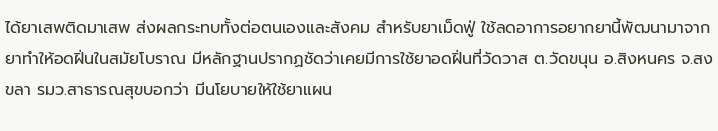ได้ยาเสพติดมาเสพ ส่งผลกระทบทั้งต่อตนเองและสังคม สำหรับยาเม็ดฟู่ ใช้ลดอาการอยากยานี้พัฒนามาจากยาทำให้อดฝิ่นในสมัยโบราณ มีหลักฐานปรากฏชัดว่าเคยมีการใช้ยาอดฝิ่นที่วัดวาส ต.วัดขนุน อ.สิงหนคร จ.สงขลา รมว.สาธารณสุขบอกว่า มีนโยบายให้ใช้ยาแผน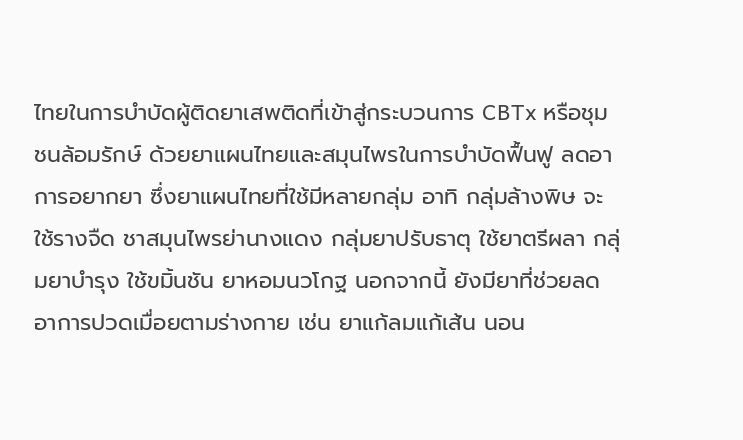ไทยในการบำบัดผู้ติดยาเสพติดที่เข้าสู่กระบวนการ CBTx หรือชุมชนล้อมรักษ์ ด้วยยาแผนไทยและสมุนไพรในการบำบัดฟื้นฟู ลดอาการอยากยา ซึ่งยาแผนไทยที่ใช้มีหลายกลุ่ม อาทิ กลุ่มล้างพิษ จะใช้รางจืด ชาสมุนไพรย่านางแดง กลุ่มยาปรับธาตุ ใช้ยาตรีผลา กลุ่มยาบำรุง ใช้ขมิ้นชัน ยาหอมนวโกฐ นอกจากนี้ ยังมียาที่ช่วยลดอาการปวดเมื่อยตามร่างกาย เช่น ยาแก้ลมแก้เส้น นอน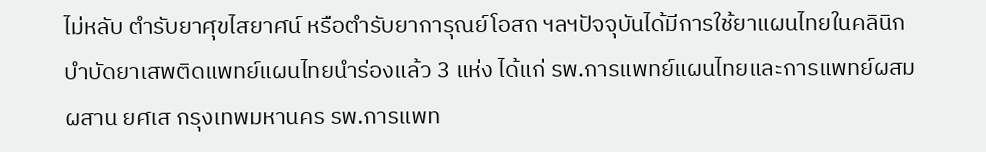ไม่หลับ ตำรับยาศุขไสยาศน์ หรือตำรับยาการุณย์โอสถ ฯลฯปัจจุบันได้มีการใช้ยาแผนไทยในคลินิกบำบัดยาเสพติดแพทย์แผนไทยนำร่องแล้ว 3 แห่ง ได้แก่ รพ.การแพทย์แผนไทยและการแพทย์ผสมผสาน ยศเส กรุงเทพมหานคร รพ.การแพท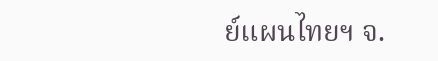ย์แผนไทยฯ จ.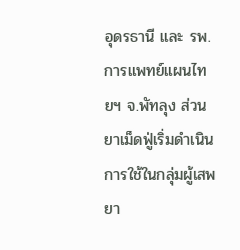อุดรธานี และ รพ.การแพทย์แผนไทยฯ จ.พัทลุง ส่วนยาเม็ดฟู่เริ่มดำเนินการใช้ในกลุ่มผู้เสพยา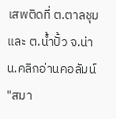เสพติดที่ ต.ตาลชุม และ ต.น้ำปั้ว จ.น่าน.คลิกอ่านคอลัมน์ "สมา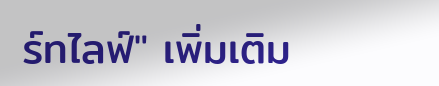ร์ทไลฟ์" เพิ่มเติม